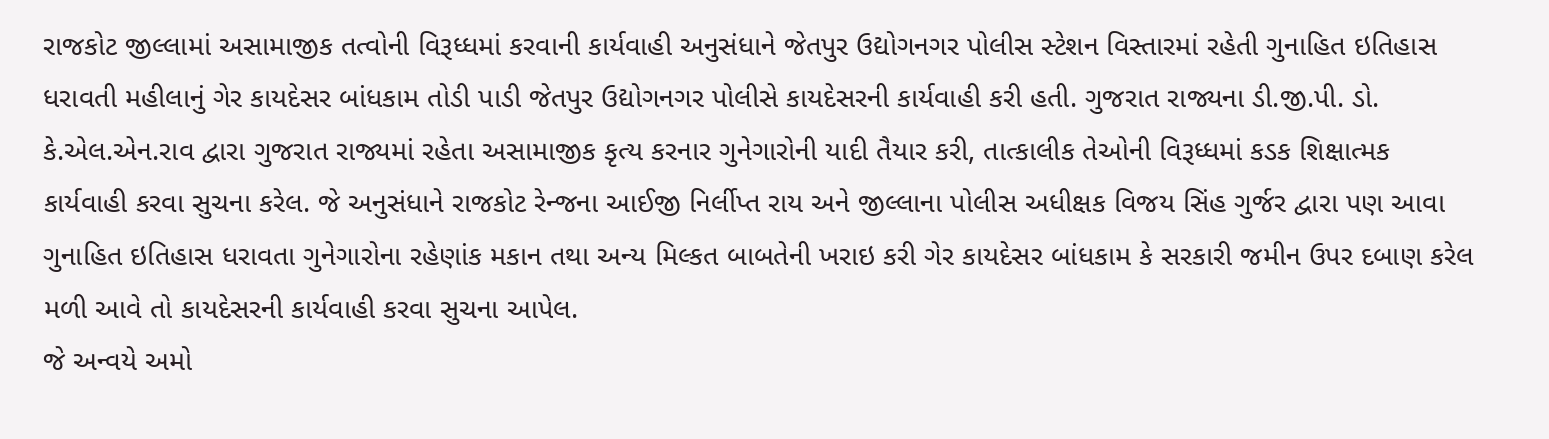રાજકોટ જીલ્લામાં અસામાજીક તત્વોની વિરૂધ્ધમાં કરવાની કાર્યવાહી અનુસંધાને જેતપુર ઉદ્યોગનગર પોલીસ સ્ટેશન વિસ્તારમાં રહેતી ગુનાહિત ઇતિહાસ ધરાવતી મહીલાનું ગેર કાયદેસર બાંધકામ તોડી પાડી જેતપુર ઉદ્યોગનગર પોલીસે કાયદેસરની કાર્યવાહી કરી હતી. ગુજરાત રાજ્યના ડી.જી.પી. ડો. કે.એલ.એન.રાવ દ્વારા ગુજરાત રાજ્યમાં રહેતા અસામાજીક કૃત્ય કરનાર ગુનેગારોની યાદી તૈયાર કરી, તાત્કાલીક તેઓની વિરૂધ્ધમાં કડક શિક્ષાત્મક કાર્યવાહી કરવા સુચના કરેલ. જે અનુસંધાને રાજકોટ રેન્જના આઈજી નિર્લીપ્ત રાય અને જીલ્લાના પોલીસ અધીક્ષક વિજય સિંહ ગુર્જર દ્વારા પણ આવા ગુનાહિત ઇતિહાસ ધરાવતા ગુનેગારોના રહેણાંક મકાન તથા અન્ય મિલ્કત બાબતેની ખરાઇ કરી ગેર કાયદેસર બાંધકામ કે સરકારી જમીન ઉપર દબાણ કરેલ મળી આવે તો કાયદેસરની કાર્યવાહી કરવા સુચના આપેલ.
જે અન્વયે અમો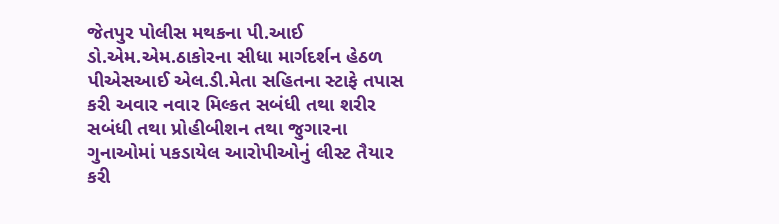જેતપુર પોલીસ મથકના પી.આઈ ડો.એમ.એમ.ઠાકોરના સીધા માર્ગદર્શન હેઠળ પીએસઆઈ એલ.ડી.મેતા સહિતના સ્ટાફે તપાસ કરી અવાર નવાર મિલ્કત સબંધી તથા શરીર સબંધી તથા પ્રોહીબીશન તથા જુગારના ગુનાઓમાં પકડાયેલ આરોપીઓનું લીસ્ટ તૈયાર કરી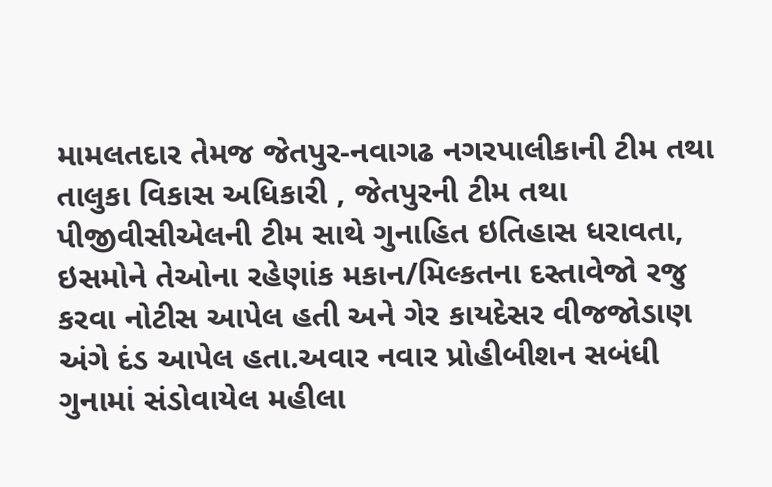મામલતદાર તેમજ જેતપુર-નવાગઢ નગરપાલીકાની ટીમ તથા તાલુકા વિકાસ અધિકારી , જેતપુરની ટીમ તથા પીજીવીસીએલની ટીમ સાથે ગુનાહિત ઇતિહાસ ધરાવતા, ઇસમોને તેઓના રહેણાંક મકાન/મિલ્કતના દસ્તાવેજો રજુ કરવા નોટીસ આપેલ હતી અને ગેર કાયદેસર વીજજોડાણ અંગે દંડ આપેલ હતા.અવાર નવાર પ્રોહીબીશન સબંધી ગુનામાં સંડોવાયેલ મહીલા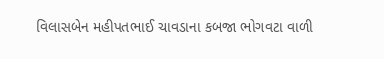વિલાસબેન મહીપતભાઈ ચાવડાના કબજા ભોગવટા વાળી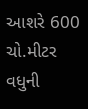આશરે 600 ચો.મીટર વધુની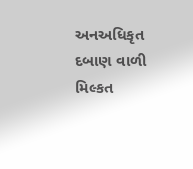અનઅધિકૃત દબાણ વાળી મિલ્કત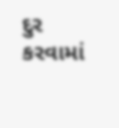દુર કરવામાં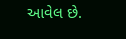આવેલ છે.